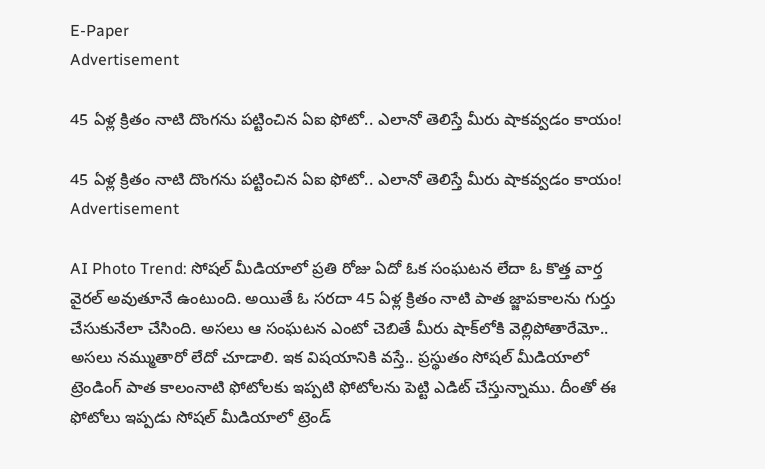E-Paper
Advertisement

45 ఏళ్ల క్రితం నాటి దొంగను పట్టించిన ఏఐ ఫోటో.. ఎలానో తెలిస్తే మీరు షాకవ్వడం కాయం!

45 ఏళ్ల క్రితం నాటి దొంగను పట్టించిన ఏఐ ఫోటో.. ఎలానో తెలిస్తే మీరు షాకవ్వడం కాయం!
Advertisement

AI Photo Trend: సోషల్ మీడియాలో ప్రతి రోజు ఏదో ఓక సంఘటన లేదా ఓ కొత్త వార్త వైరల్ అవుతూనే ఉంటుంది. అయితే ఓ సరదా 45 ఏళ్ల క్రితం నాటి పాత జ్జాపకాలను గుర్తు చేసుకునేలా చేసింది. అసలు ఆ సంఘటన ఎంటో చెబితే మీరు షాక్‌లోకి వెల్లిపోతారేమో.. అసలు నమ్ముతారో లేదో చూడాలి. ఇక విషయానికి వస్తే.. ప్రస్థుతం సోషల్ మీడియాలో ట్రెండింగ్ పాత కాలంనాటి ఫోటోలకు ఇప్పటి ఫోటోలను పెట్టి ఎడిట్ చేస్తున్నాము. దీంతో ఈ ఫోటోలు ఇప్పడు సోషల్ మీడియాలో ట్రెండ్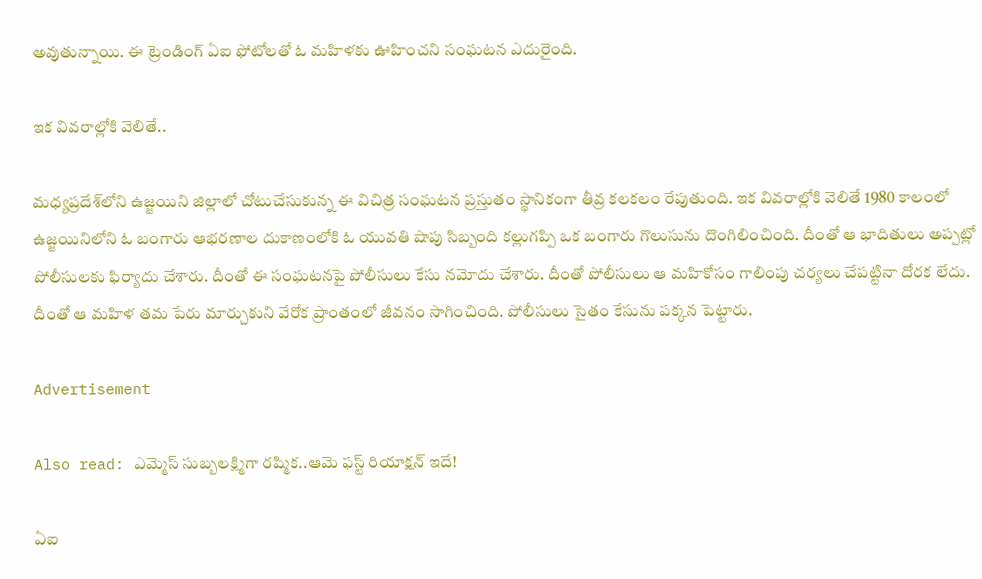అవుతున్నాయి. ఈ ట్రెండింగ్ ఏఐ ఫోటోలతో ఓ మహిళకు ఊహించని సంఘటన ఎదురైంది.

ఇక వివరాల్లోకి వెలితే..

మధ్యప్రదేశ్‌లోని ఉజ్జయిని జిల్లాలో చోటుచేసుకున్న ఈ విచిత్ర సంఘటన ప్రస్తుతం స్థానికంగా తీవ్ర కలకలం రేపుతుంది. ఇక వివరాల్లోకి వెలితే 1980 కాలంలో ఉజ్జయినిలోని ఓ బంగారు ఆభరణాల దుకాణంలోకి ఓ యువతి షాపు సిబ్బంది కల్లుగప్పి ఒక బంగారు గొలుసును దొంగిలించింది. దీంతో ఆ భాదితులు అప్పట్లో పోలీసులకు ఫిర్యాదు చేశారు. దీంతో ఈ సంఘటనపై పోలీసులు కేసు నమోదు చేశారు. దీంతో పోలీసులు ఆ మహికోసం గాలింపు చర్యలు చేపట్టినా దోరక లేదు. దీంతో ఆ మహిళ తమ పేరు మార్చుకుని వేరోక ప్రాంతంలో జీవనం సాగించింది. పోలీసులు సైతం కేసును పక్కన పెట్టారు.

Advertisement

Also read: ఎమ్మెస్ సుబ్బలక్ష్మిగా రష్మిక..ఆమె ఫస్ట్ రియాక్షన్ ఇదే!

ఏఐ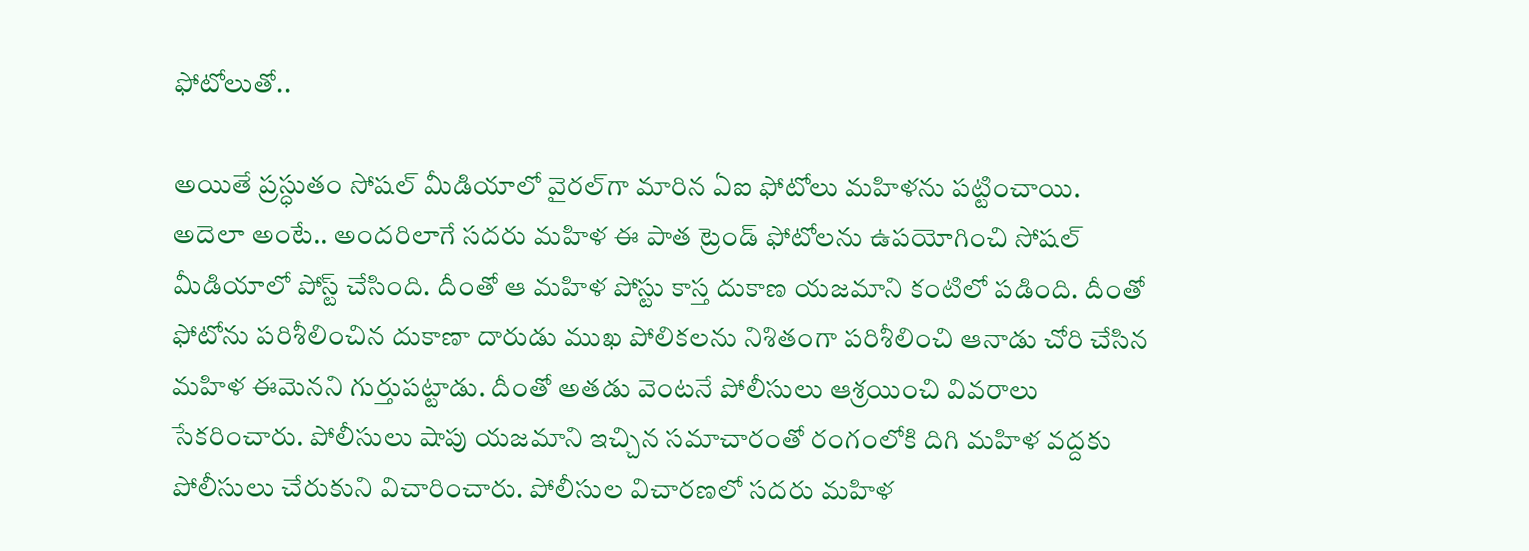ఫోటోలుతో..

అయితే ప్రస్ధుతం సోషల్ మీడియాలో వైరల్‌గా మారిన ఏఐ ఫోటోలు మహిళను పట్టించాయి. అదెలా అంటే.. అందరిలాగే సదరు మహిళ ఈ పాత ట్రెండ్ ఫోటోలను ఉపయోగించి సోషల్ మీడియాలో పోస్ట్ చేసింది. దీంతో ఆ మహిళ పోస్టు కాస్త దుకాణ యజమాని కంటిలో పడింది. దీంతో ఫోటోను పరిశీలించిన దుకాణా దారుడు ముఖ పోలికలను నిశితంగా పరిశీలించి ఆనాడు చోరి చేసిన మహిళ ఈమెనని గుర్తుపట్టాడు. దీంతో అతడు వెంటనే పోలీసులు ఆశ్రయించి వివరాలు సేకరించారు. పోలీసులు షాపు యజమాని ఇచ్చిన సమాచారంతో రంగంలోకి దిగి మహిళ వద్దకు పోలీసులు చేరుకుని విచారించారు. పోలీసుల విచారణలో సదరు మహిళ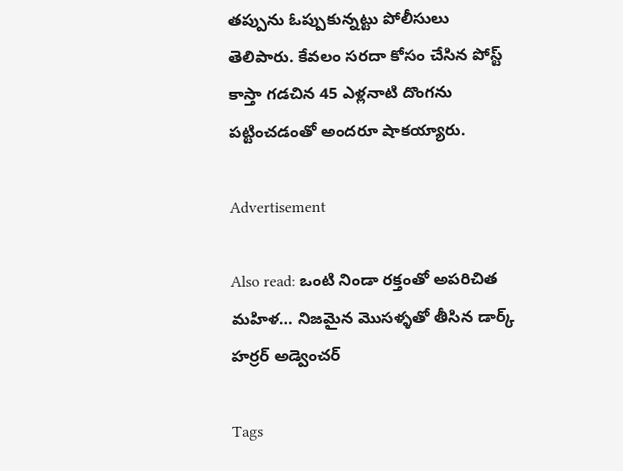తప్పును ఓప్పుకున్నట్టు పోలీసులు తెలిపారు. కేవలం సరదా కోసం చేసిన పోస్ట్ కాస్తా గడచిన 45 ఎళ్లనాటి దొంగను పట్టించడంతో అందరూ షాకయ్యారు.

Advertisement

Also read: ఒంటి నిండా రక్తంతో అపరిచిత మహిళ… నిజమైన మొసళ్ళతో తీసిన డార్క్ హర్రర్ అడ్వెంచర్

Tags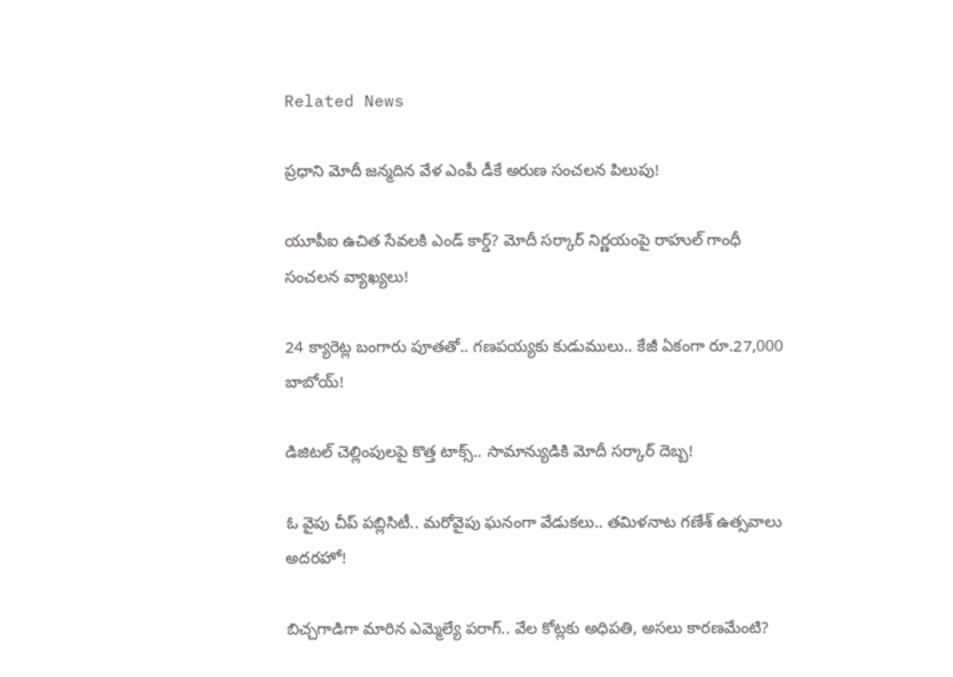Related News

ప్రధాని మోదీ జన్మదిన వేళ ఎంపీ డీకే అరుణ సంచలన పిలుపు!

యూపీఐ ఉచిత సేవలకి ఎండ్ కార్డ్? మోదీ సర్కార్ నిర్ణయంపై రాహుల్ గాంధీ సంచలన వ్యాఖ్యలు!

24 క్యారెట్ల బంగారు పూతతో.. గణపయ్యకు కుడుములు.. కేజీ ఏకంగా రూ.27,000 బాబోయ్!

డిజిటల్ చెల్లింపులపై కొత్త టాక్స్.. సామాన్యుడికి మోదీ సర్కార్ దెబ్బ!

ఓ వైపు చీప్ పబ్లిసిటీ.. మరోవైపు ఘనంగా వేడుకలు.. తమిళనాట గణేశ్ ఉత్సవాలు అదరహో!

బిచ్చగాడిగా మారిన ఎమ్మెల్యే పరాగ్.. వేల కోట్లకు అధిపతి, అసలు కారణమేంటి?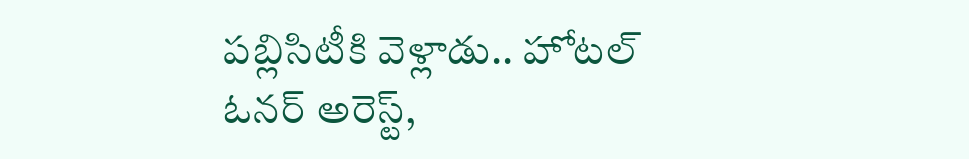పబ్లిసిటీకి వెళ్లాడు.. హోటల్ ఓనర్ అరెస్ట్,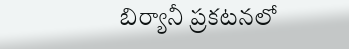బిర్యానీ ప్రకటనలో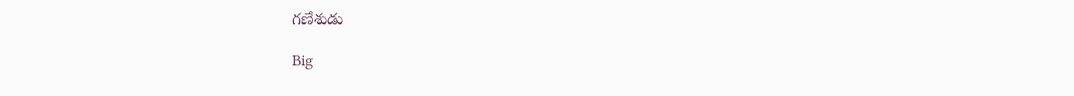గణేశుడు

Big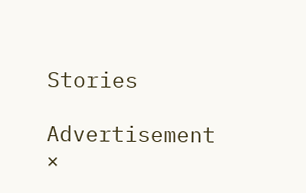Stories

Advertisement
×